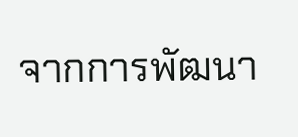จากการพัฒนา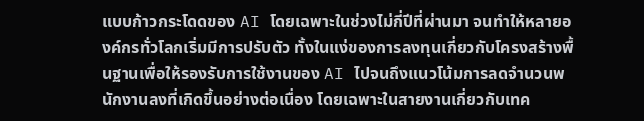แบบก้าวกระโดดของ AI โดยเฉพาะในช่วงไม่กี่ปีที่ผ่านมา จนทำให้หลายองค์กรทั่วโลกเริ่มมีการปรับตัว ทั้งในแง่ของการลงทุนเกี่ยวกับโครงสร้างพื้นฐานเพื่อให้รองรับการใช้งานของ AI ไปจนถึงแนวโน้มการลดจำนวนพนักงานลงที่เกิดขึ้นอย่างต่อเนื่อง โดยเฉพาะในสายงานเกี่ยวกับเทค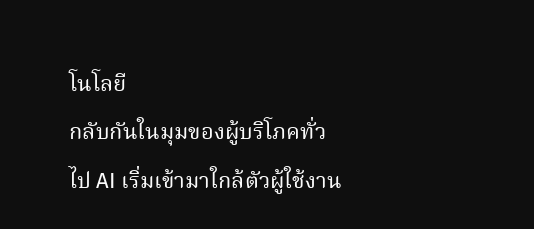โนโลยี
กลับกันในมุมของผู้บริโภคทั่วไป AI เริ่มเข้ามาใกล้ตัวผู้ใช้งาน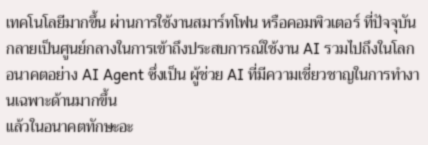เทคโนโลยีมากขึ้น ผ่านการใช้งานสมาร์ทโฟน หรือคอมพิวเตอร์ ที่ปัจจุบันกลายเป็นศูนย์กลางในการเข้าถึงประสบการณ์ใช้งาน AI รวมไปถึงในโลกอนาคตอย่าง AI Agent ซึ่งเป็น ผู้ช่วย AI ที่มีความเชี่ยวชาญในการทำงานเฉพาะด้านมากขึ้น
แล้วในอนาคตทักษะอะ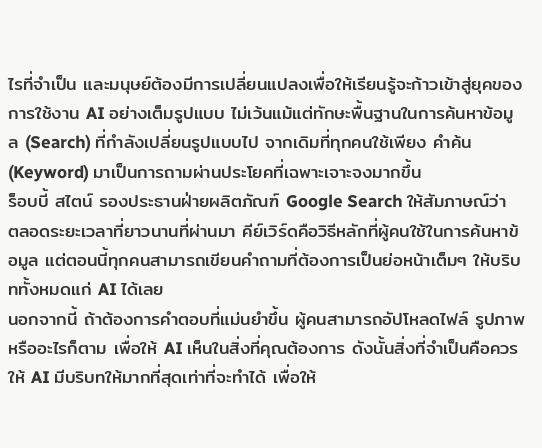ไรที่จำเป็น และมนุษย์ต้องมีการเปลี่ยนแปลงเพื่อให้เรียนรู้จะก้าวเข้าสู่ยุคของการใช้งาน AI อย่างเต็มรูปแบบ ไม่เว้นแม้แต่ทักษะพื้นฐานในการค้นหาข้อมูล (Search) ที่กำลังเปลี่ยนรูปแบบไป จากเดิมที่ทุกคนใช้เพียง คำค้น (Keyword) มาเป็นการถามผ่านประโยคที่เฉพาะเจาะจงมากขึ้น
ร็อบบี้ สไตน์ รองประธานฝ่ายผลิตภัณฑ์ Google Search ให้สัมภาษณ์ว่า ตลอดระยะเวลาที่ยาวนานที่ผ่านมา คีย์เวิร์ดคือวิธีหลักที่ผู้คนใช้ในการค้นหาข้อมูล แต่ตอนนี้ทุกคนสามารถเขียนคำถามที่ต้องการเป็นย่อหน้าเต็มๆ ให้บริบททั้งหมดแก่ AI ได้เลย
นอกจากนี้ ถ้าต้องการคำตอบที่แม่นยำขึ้น ผู้คนสามารถอัปโหลดไฟล์ รูปภาพ หรืออะไรก็ตาม เพื่อให้ AI เห็นในสิ่งที่คุณต้องการ ดังนั้นสิ่งที่จำเป็นคือควรให้ AI มีบริบทให้มากที่สุดเท่าที่จะทำได้ เพื่อให้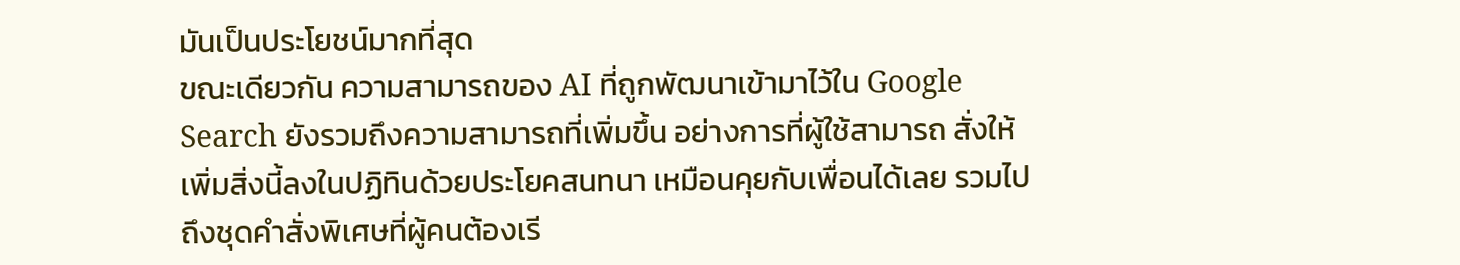มันเป็นประโยชน์มากที่สุด
ขณะเดียวกัน ความสามารถของ AI ที่ถูกพัฒนาเข้ามาไว้ใน Google Search ยังรวมถึงความสามารถที่เพิ่มขึ้น อย่างการที่ผู้ใช้สามารถ สั่งให้เพิ่มสิ่งนี้ลงในปฏิทินด้วยประโยคสนทนา เหมือนคุยกับเพื่อนได้เลย รวมไปถึงชุดคำสั่งพิเศษที่ผู้คนต้องเรี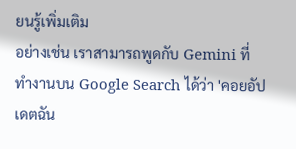ยนรู้เพิ่มเติม
อย่างเช่น เราสามารถพูดกับ Gemini ที่ทำงานบน Google Search ได้ว่า 'คอยอัปเดตฉัน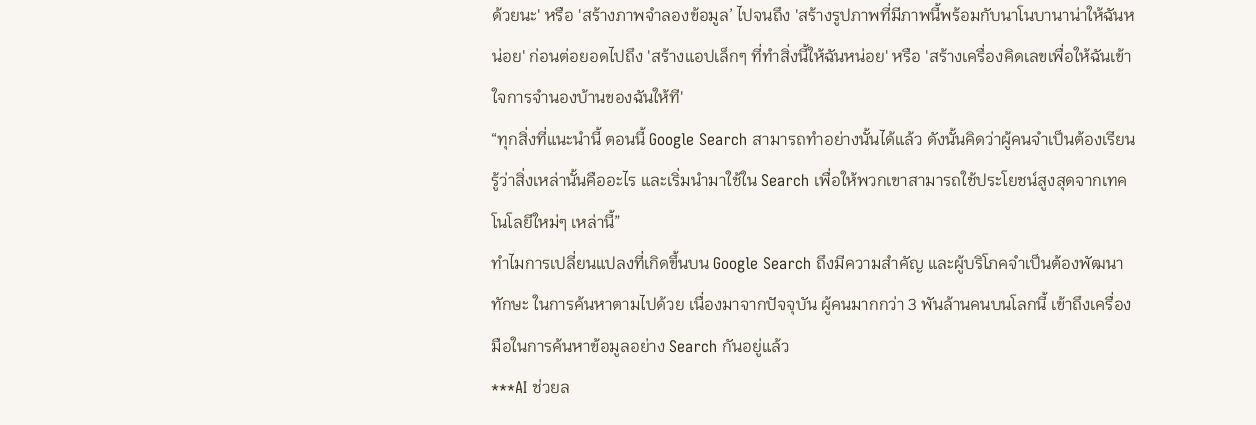ด้วยนะ' หรือ 'สร้างภาพจำลองข้อมูล’ ไปจนถึง 'สร้างรูปภาพที่มีภาพนี้พร้อมกับนาโนบานาน่าให้ฉันหน่อย' ก่อนต่อยอดไปถึง 'สร้างแอปเล็กๆ ที่ทำสิ่งนี้ให้ฉันหน่อย' หรือ 'สร้างเครื่องคิดเลขเพื่อให้ฉันเข้าใจการจำนองบ้านของฉันให้ที'
“ทุกสิ่งที่แนะนำนี้ ตอนนี้ Google Search สามารถทำอย่างนั้นได้แล้ว ดังนั้นคิดว่าผู้คนจำเป็นต้องเรียนรู้ว่าสิ่งเหล่านั้นคืออะไร และเริ่มนำมาใช้ใน Search เพื่อให้พวกเขาสามารถใช้ประโยชน์สูงสุดจากเทคโนโลยีใหม่ๆ เหล่านี้”
ทำไมการเปลี่ยนแปลงที่เกิดขึ้นบน Google Search ถึงมีความสำคัญ และผู้บริโภคจำเป็นต้องพัฒนาทักษะ ในการค้นหาตามไปด้วย เนื่องมาจากปัจจุบัน ผู้คนมากกว่า 3 พันล้านคนบนโลกนี้ เข้าถึงเครื่องมือในการค้นหาข้อมูลอย่าง Search กันอยู่แล้ว
***AI ช่วยล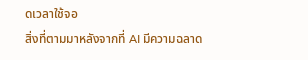ดเวลาใช้จอ
สิ่งที่ตามมาหลังจากที่ AI มีความฉลาด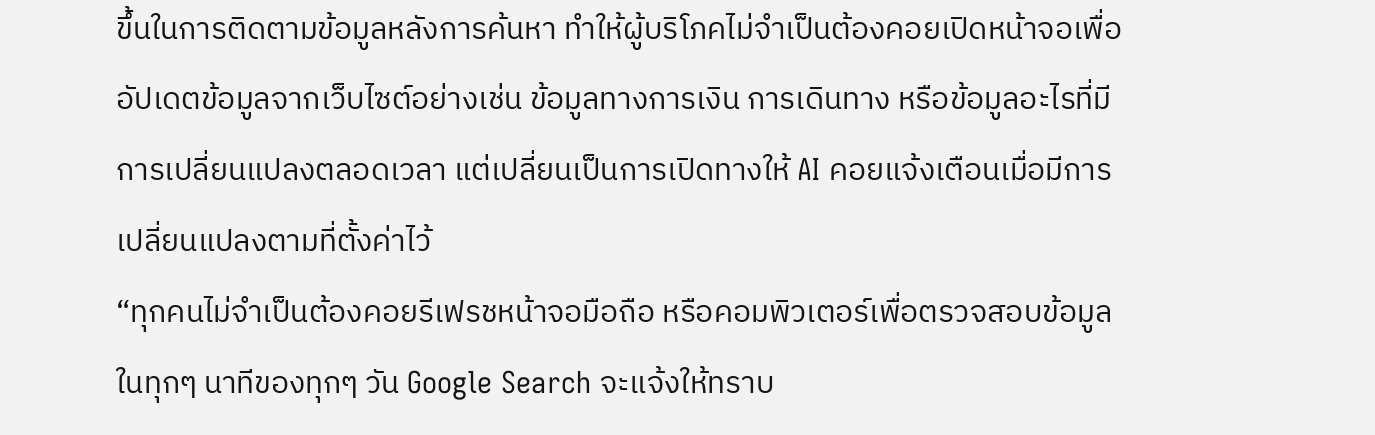ขึ้นในการติดตามข้อมูลหลังการค้นหา ทำให้ผู้บริโภคไม่จำเป็นต้องคอยเปิดหน้าจอเพื่ออัปเดตข้อมูลจากเว็บไซต์อย่างเช่น ข้อมูลทางการเงิน การเดินทาง หรือข้อมูลอะไรที่มีการเปลี่ยนแปลงตลอดเวลา แต่เปลี่ยนเป็นการเปิดทางให้ AI คอยแจ้งเตือนเมื่อมีการเปลี่ยนแปลงตามที่ตั้งค่าไว้
“ทุกคนไม่จำเป็นต้องคอยรีเฟรชหน้าจอมือถือ หรือคอมพิวเตอร์เพื่อตรวจสอบข้อมูลในทุกๆ นาทีของทุกๆ วัน Google Search จะแจ้งให้ทราบ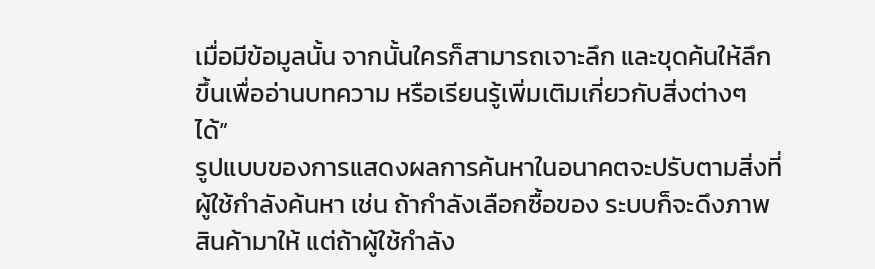เมื่อมีข้อมูลนั้น จากนั้นใครก็สามารถเจาะลึก และขุดค้นให้ลึกขึ้นเพื่ออ่านบทความ หรือเรียนรู้เพิ่มเติมเกี่ยวกับสิ่งต่างๆ ได้”
รูปแบบของการแสดงผลการค้นหาในอนาคตจะปรับตามสิ่งที่ผู้ใช้กำลังค้นหา เช่น ถ้ากำลังเลือกซื้อของ ระบบก็จะดึงภาพสินค้ามาให้ แต่ถ้าผู้ใช้กำลัง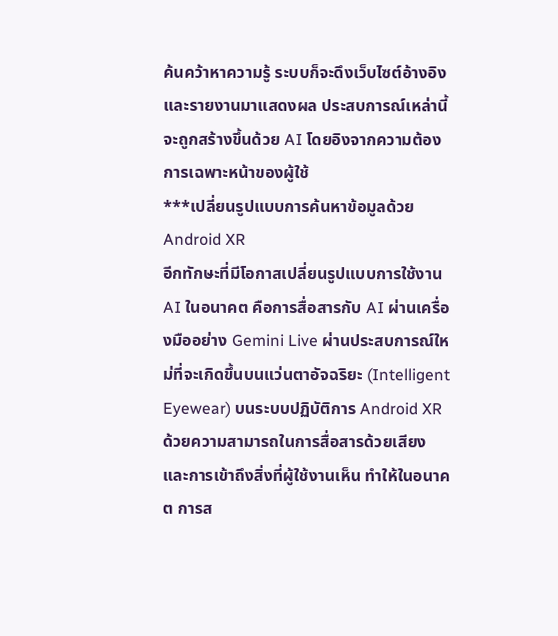ค้นคว้าหาความรู้ ระบบก็จะดึงเว็บไซต์อ้างอิงและรายงานมาแสดงผล ประสบการณ์เหล่านี้จะถูกสร้างขึ้นด้วย AI โดยอิงจากความต้องการเฉพาะหน้าของผู้ใช้
***เปลี่ยนรูปแบบการค้นหาข้อมูลด้วย Android XR
อีกทักษะที่มีโอกาสเปลี่ยนรูปแบบการใช้งาน AI ในอนาคต คือการสื่อสารกับ AI ผ่านเครื่องมืออย่าง Gemini Live ผ่านประสบการณ์ใหม่ที่จะเกิดขึ้นบนแว่นตาอัจฉริยะ (Intelligent Eyewear) บนระบบปฏิบัติการ Android XR
ด้วยความสามารถในการสื่อสารด้วยเสียง และการเข้าถึงสิ่งที่ผู้ใช้งานเห็น ทำให้ในอนาคต การส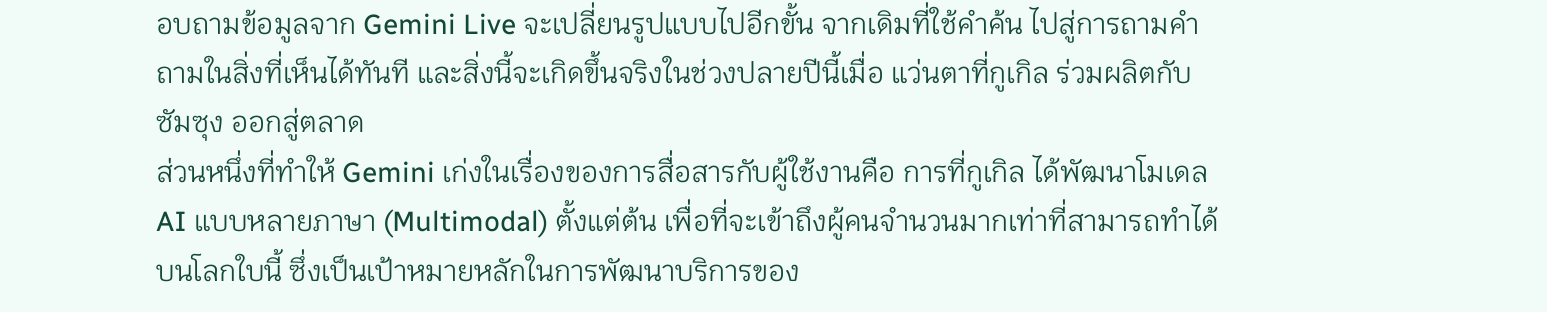อบถามข้อมูลจาก Gemini Live จะเปลี่ยนรูปแบบไปอีกขั้น จากเดิมที่ใช้คำค้น ไปสู่การถามคำถามในสิ่งที่เห็นได้ทันที และสิ่งนี้จะเกิดขึ้นจริงในช่วงปลายปีนี้เมื่อ แว่นตาที่กูเกิล ร่วมผลิตกับซัมซุง ออกสู่ตลาด
ส่วนหนึ่งที่ทำให้ Gemini เก่งในเรื่องของการสื่อสารกับผู้ใช้งานคือ การที่กูเกิล ได้พัฒนาโมเดล AI แบบหลายภาษา (Multimodal) ตั้งแต่ต้น เพื่อที่จะเข้าถึงผู้คนจำนวนมากเท่าที่สามารถทำได้บนโลกใบนี้ ซึ่งเป็นเป้าหมายหลักในการพัฒนาบริการของ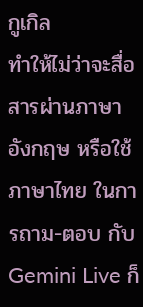กูเกิล
ทำให้ไม่ว่าจะสื่อสารผ่านภาษาอังกฤษ หรือใช้ภาษาไทย ในการถาม-ตอบ กับ Gemini Live ก็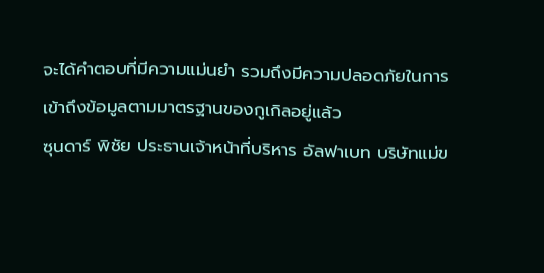จะได้คำตอบที่มีความแม่นยำ รวมถึงมีความปลอดภัยในการเข้าถึงข้อมูลตามมาตรฐานของกูเกิลอยู่แล้ว
ซุนดาร์ พิชัย ประธานเจ้าหน้าที่บริหาร อัลฟาเบท บริษัทแม่ข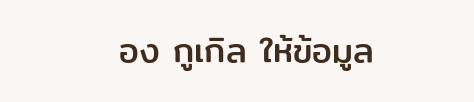อง กูเกิล ให้ข้อมูล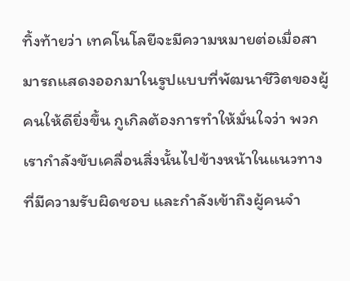ทิ้งท้ายว่า เทคโนโลยีจะมีความหมายต่อเมื่อสามารถแสดงออกมาในรูปแบบที่พัฒนาชีวิตของผู้คนให้ดียิ่งขึ้น กูเกิลต้องการทำให้มั่นใจว่า พวกเรากำลังขับเคลื่อนสิ่งนั้นไปข้างหน้าในแนวทางที่มีความรับผิดชอบ และกำลังเข้าถึงผู้คนจำ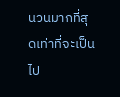นวนมากที่สุดเท่าที่จะเป็นไป